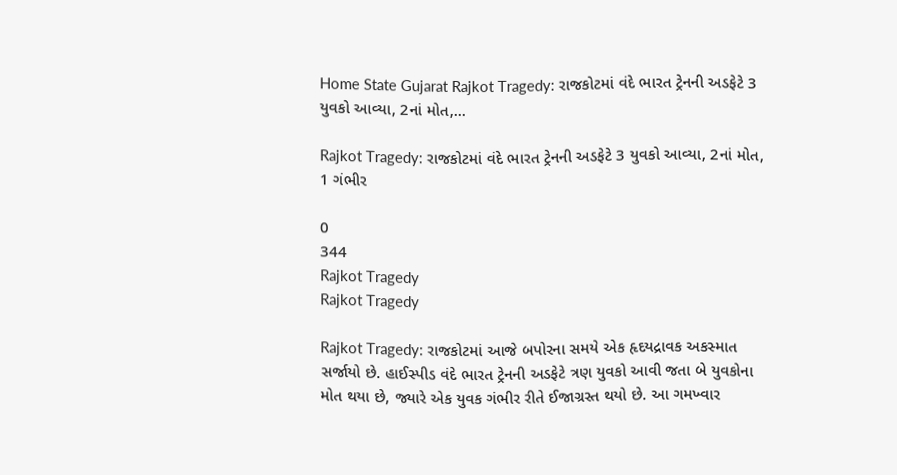Home State Gujarat Rajkot Tragedy: રાજકોટમાં વંદે ભારત ટ્રેનની અડફેટે 3 યુવકો આવ્યા, 2નાં મોત,...

Rajkot Tragedy: રાજકોટમાં વંદે ભારત ટ્રેનની અડફેટે 3 યુવકો આવ્યા, 2નાં મોત, 1 ગંભીર

0
344
Rajkot Tragedy
Rajkot Tragedy

Rajkot Tragedy: રાજકોટમાં આજે બપોરના સમયે એક હૃદયદ્રાવક અકસ્માત સર્જાયો છે. હાઈસ્પીડ વંદે ભારત ટ્રેનની અડફેટે ત્રણ યુવકો આવી જતા બે યુવકોના મોત થયા છે, જ્યારે એક યુવક ગંભીર રીતે ઈજાગ્રસ્ત થયો છે. આ ગમખ્વાર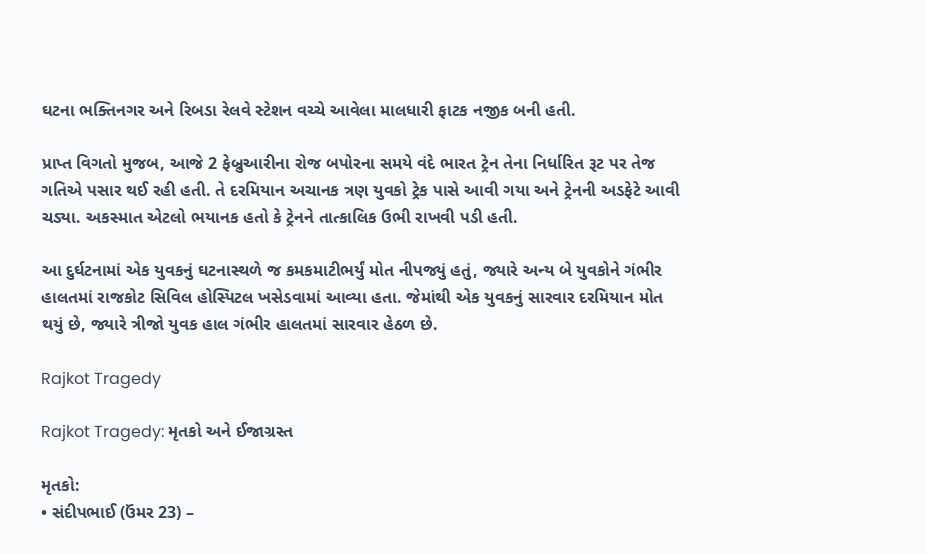ઘટના ભક્તિનગર અને રિબડા રેલવે સ્ટેશન વચ્ચે આવેલા માલધારી ફાટક નજીક બની હતી.

પ્રાપ્ત વિગતો મુજબ, આજે 2 ફેબ્રુઆરીના રોજ બપોરના સમયે વંદે ભારત ટ્રેન તેના નિર્ધારિત રૂટ પર તેજ ગતિએ પસાર થઈ રહી હતી. તે દરમિયાન અચાનક ત્રણ યુવકો ટ્રેક પાસે આવી ગયા અને ટ્રેનની અડફેટે આવી ચડ્યા. અકસ્માત એટલો ભયાનક હતો કે ટ્રેનને તાત્કાલિક ઉભી રાખવી પડી હતી.

આ દુર્ઘટનામાં એક યુવકનું ઘટનાસ્થળે જ કમકમાટીભર્યું મોત નીપજ્યું હતું, જ્યારે અન્ય બે યુવકોને ગંભીર હાલતમાં રાજકોટ સિવિલ હોસ્પિટલ ખસેડવામાં આવ્યા હતા. જેમાંથી એક યુવકનું સારવાર દરમિયાન મોત થયું છે, જ્યારે ત્રીજો યુવક હાલ ગંભીર હાલતમાં સારવાર હેઠળ છે.

Rajkot Tragedy

Rajkot Tragedy: મૃતકો અને ઈજાગ્રસ્ત

મૃતકો:
• સંદીપભાઈ (ઉંમર 23) –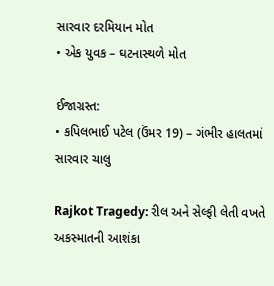સારવાર દરમિયાન મોત
• એક યુવક – ઘટનાસ્થળે મોત

ઈજાગ્રસ્ત:
• કપિલભાઈ પટેલ (ઉંમર 19) – ગંભીર હાલતમાં સારવાર ચાલુ

Rajkot Tragedy: રીલ અને સેલ્ફી લેતી વખતે અકસ્માતની આશંકા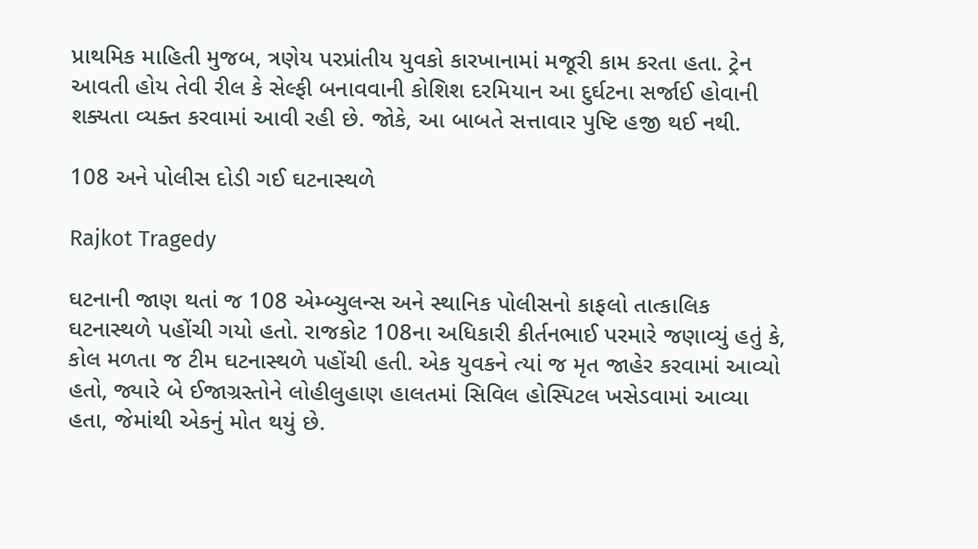પ્રાથમિક માહિતી મુજબ, ત્રણેય પરપ્રાંતીય યુવકો કારખાનામાં મજૂરી કામ કરતા હતા. ટ્રેન આવતી હોય તેવી રીલ કે સેલ્ફી બનાવવાની કોશિશ દરમિયાન આ દુર્ઘટના સર્જાઈ હોવાની શક્યતા વ્યક્ત કરવામાં આવી રહી છે. જોકે, આ બાબતે સત્તાવાર પુષ્ટિ હજી થઈ નથી.

108 અને પોલીસ દોડી ગઈ ઘટનાસ્થળે

Rajkot Tragedy

ઘટનાની જાણ થતાં જ 108 એમ્બ્યુલન્સ અને સ્થાનિક પોલીસનો કાફલો તાત્કાલિક ઘટનાસ્થળે પહોંચી ગયો હતો. રાજકોટ 108ના અધિકારી કીર્તનભાઈ પરમારે જણાવ્યું હતું કે, કોલ મળતા જ ટીમ ઘટનાસ્થળે પહોંચી હતી. એક યુવકને ત્યાં જ મૃત જાહેર કરવામાં આવ્યો હતો, જ્યારે બે ઈજાગ્રસ્તોને લોહીલુહાણ હાલતમાં સિવિલ હોસ્પિટલ ખસેડવામાં આવ્યા હતા, જેમાંથી એકનું મોત થયું છે.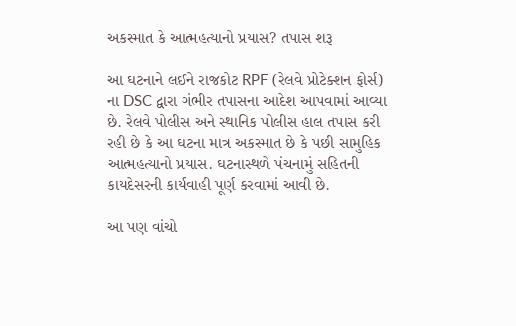અકસ્માત કે આત્મહત્યાનો પ્રયાસ? તપાસ શરૂ

આ ઘટનાને લઈને રાજકોટ RPF (રેલવે પ્રોટેક્શન ફોર્સ) ના DSC દ્વારા ગંભીર તપાસના આદેશ આપવામાં આવ્યા છે. રેલવે પોલીસ અને સ્થાનિક પોલીસ હાલ તપાસ કરી રહી છે કે આ ઘટના માત્ર અકસ્માત છે કે પછી સામુહિક આત્મહત્યાનો પ્રયાસ. ઘટનાસ્થળે પંચનામું સહિતની કાયદેસરની કાર્યવાહી પૂર્ણ કરવામાં આવી છે.

આ પણ વાંચો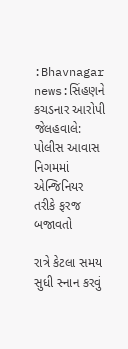:Bhavnagar news:સિંહણને કચડનાર આરોપી જેલહવાલે: પોલીસ આવાસ નિગમમાં એન્જિનિયર તરીકે ફરજ બજાવતો

રાત્રે કેટલા સમય સુધી સ્નાન કરવું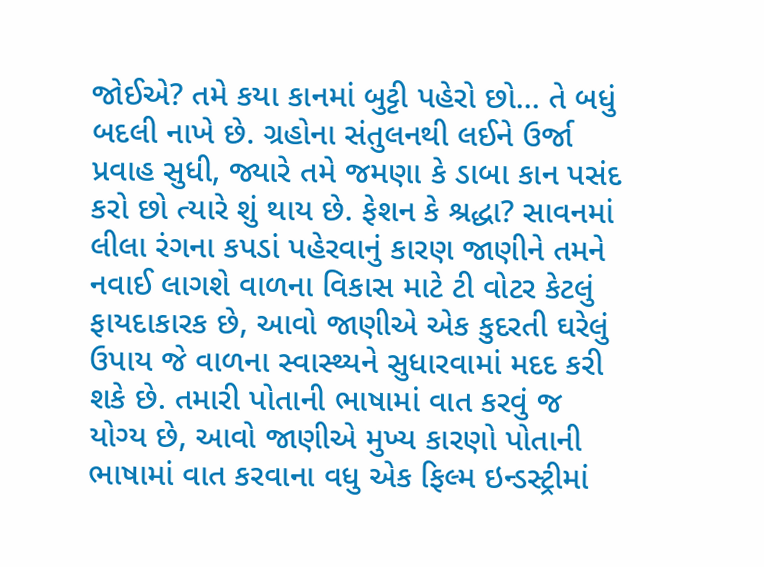જોઈએ? તમે કયા કાનમાં બુટ્ટી પહેરો છો… તે બધું બદલી નાખે છે. ગ્રહોના સંતુલનથી લઈને ઉર્જા પ્રવાહ સુધી, જ્યારે તમે જમણા કે ડાબા કાન પસંદ કરો છો ત્યારે શું થાય છે. ફેશન કે શ્રદ્ધા? સાવનમાં લીલા રંગના કપડાં પહેરવાનું કારણ જાણીને તમને નવાઈ લાગશે વાળના વિકાસ માટે ટી વોટર કેટલું ફાયદાકારક છે, આવો જાણીએ એક કુદરતી ઘરેલું ઉપાય જે વાળના સ્વાસ્થ્યને સુધારવામાં મદદ કરી શકે છે. તમારી પોતાની ભાષામાં વાત કરવું જ યોગ્ય છે, આવો જાણીએ મુખ્ય કારણો પોતાની ભાષામાં વાત કરવાના વધુ એક ફિલ્મ ઇન્ડસ્ટ્રીમાં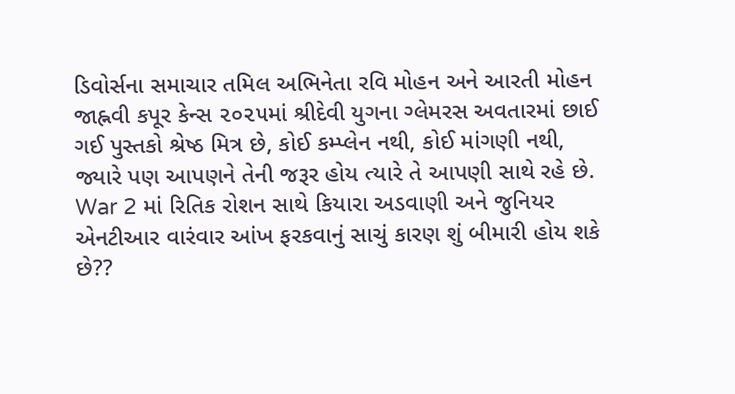ડિવોર્સના સમાચાર તમિલ અભિનેતા રવિ મોહન અને આરતી મોહન જાહ્નવી કપૂર કેન્સ ૨૦૨૫માં શ્રીદેવી યુગના ગ્લેમરસ અવતારમાં છાઈ ગઈ પુસ્તકો શ્રેષ્ઠ મિત્ર છે, કોઈ કમ્પ્લેન નથી, કોઈ માંગણી નથી, જ્યારે પણ આપણને તેની જરૂર હોય ત્યારે તે આપણી સાથે રહે છે. War 2 માં રિતિક રોશન સાથે કિયારા અડવાણી અને જુનિયર એનટીઆર વારંવાર આંખ ફરકવાનું સાચું કારણ શું બીમારી હોય શકે છે??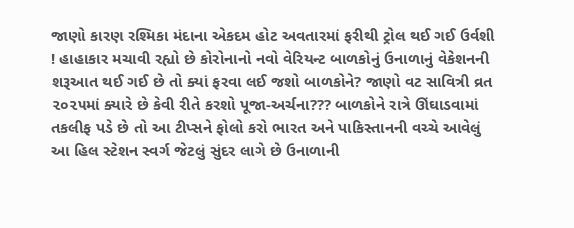જાણો કારણ રશ્મિકા મંદાના એકદમ હોટ અવતારમાં ફરીથી ટ્રોલ થઈ ગઈ ઉર્વશી ! હાહાકાર મચાવી રહ્યો છે કોરોનાનો નવો વેરિયન્ટ બાળકોનું ઉનાળાનું વેકેશનની શરૂઆત થઈ ગઈ છે તો ક્યાં ફરવા લઈ જશો બાળકોને? જાણો વટ સાવિત્રી વ્રત ૨૦૨૫માં ક્યારે છે કેવી રીતે કરશો પૂજા-અર્ચના??? બાળકોને રાત્રે ઊંઘાડવામાં તકલીફ પડે છે તો આ ટીપ્સને ફોલો કરો ભારત અને પાકિસ્તાનની વચ્ચે આવેલું આ હિલ સ્ટેશન સ્વર્ગ જેટલું સુંદર લાગે છે ઉનાળાની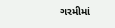ગરમીમાં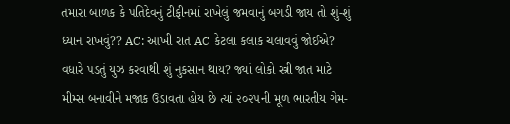તમારા બાળક કે પતિદેવનું ટીફીનમાં રાખેલું જમવાનું બગડી જાય તો શું-શું ધ્યાન રાખવું?? AC: આખી રાત AC કેટલા કલાક ચલાવવું જોઈએ? વધારે પડતું યુઝ કરવાથી શું નુકસાન થાય? જ્યાં લોકો સ્ત્રી જાત માટે મીમ્સ બનાવીને મજાક ઉડાવતા હોય છે ત્યાં ૨૦૨૫ની મૂળ ભારતીય ગેમ-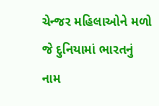ચેન્જર મહિલાઓને મળો જે દુનિયામાં ભારતનું નામ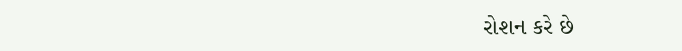રોશન કરે છે